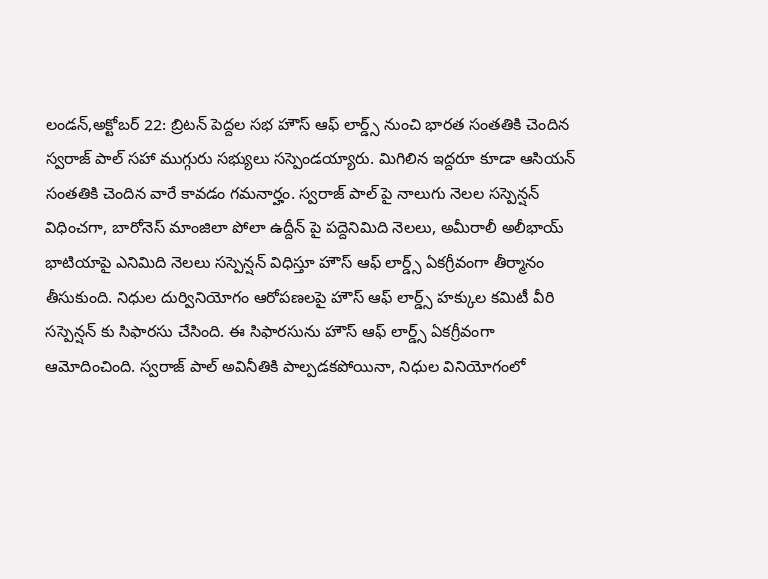లండన్,అక్టోబర్ 22: బ్రిటన్ పెద్దల సభ హౌస్ ఆఫ్ లార్డ్స్ నుంచి భారత సంతతికి చెందిన స్వరాజ్ పాల్ సహా ముగ్గురు సభ్యులు సస్పెండయ్యారు. మిగిలిన ఇద్దరూ కూడా ఆసియన్ సంతతికి చెందిన వారే కావడం గమనార్హం. స్వరాజ్ పాల్ పై నాలుగు నెలల సస్పెన్షన్ విధించగా, బారోనెస్ మాంజిలా పోలా ఉద్దీన్ పై పద్దెనిమిది నెలలు, అమీరాలీ అలీభాయ్ భాటియాపై ఎనిమిది నెలలు సస్పెన్షన్ విధిస్తూ హౌస్ ఆఫ్ లార్డ్స్ ఏకగ్రీవంగా తీర్మానం తీసుకుంది. నిధుల దుర్వినియోగం ఆరోపణలపై హౌస్ ఆఫ్ లార్డ్స్ హక్కుల కమిటీ వీరి సస్పెన్షన్ కు సిఫారసు చేసింది. ఈ సిఫారసును హౌస్ ఆఫ్ లార్డ్స్ ఏకగ్రీవంగా ఆమోదించింది. స్వరాజ్ పాల్ అవినీతికి పాల్పడకపోయినా, నిధుల వినియోగంలో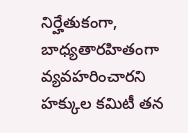నిర్హేతుకంగా, బాధ్యతారహితంగా వ్యవహరించారని హక్కుల కమిటీ తన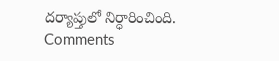దర్యాప్తులో నిర్ధారించింది.
Comments